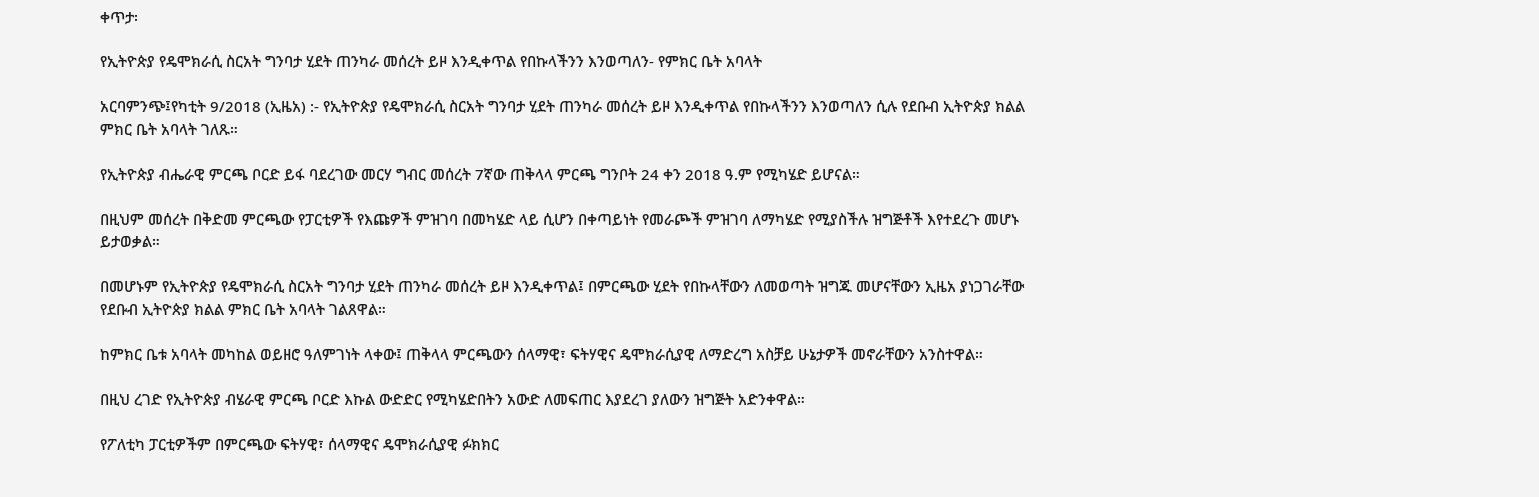ቀጥታ፡

የኢትዮጵያ የዴሞክራሲ ስርአት ግንባታ ሂደት ጠንካራ መሰረት ይዞ እንዲቀጥል የበኩላችንን እንወጣለን- የምክር ቤት አባላት

አርባምንጭ፤የካቲት 9/2018 (ኢዜአ) :- የኢትዮጵያ የዴሞክራሲ ስርአት ግንባታ ሂደት ጠንካራ መሰረት ይዞ እንዲቀጥል የበኩላችንን እንወጣለን ሲሉ የደቡብ ኢትዮጵያ ክልል ምክር ቤት አባላት ገለጹ።

የኢትዮጵያ ብሔራዊ ምርጫ ቦርድ ይፋ ባደረገው መርሃ ግብር መሰረት 7ኛው ጠቅላላ ምርጫ ግንቦት 24 ቀን 2018 ዓ.ም የሚካሄድ ይሆናል።

በዚህም መሰረት በቅድመ ምርጫው የፓርቲዎች የእጩዎች ምዝገባ በመካሄድ ላይ ሲሆን በቀጣይነት የመራጮች ምዝገባ ለማካሄድ የሚያስችሉ ዝግጅቶች እየተደረጉ መሆኑ ይታወቃል።

በመሆኑም የኢትዮጵያ የዴሞክራሲ ስርአት ግንባታ ሂደት ጠንካራ መሰረት ይዞ እንዲቀጥል፤ በምርጫው ሂደት የበኩላቸውን ለመወጣት ዝግጁ መሆናቸውን ኢዜአ ያነጋገራቸው የደቡብ ኢትዮጵያ ክልል ምክር ቤት አባላት ገልጸዋል።

ከምክር ቤቱ አባላት መካከል ወይዘሮ ዓለምገነት ላቀው፤ ጠቅላላ ምርጫውን ሰላማዊ፣ ፍትሃዊና ዴሞክራሲያዊ ለማድረግ አስቻይ ሁኔታዎች መኖራቸውን አንስተዋል።

በዚህ ረገድ የኢትዮጵያ ብሄራዊ ምርጫ ቦርድ እኩል ውድድር የሚካሄድበትን አውድ ለመፍጠር እያደረገ ያለውን ዝግጅት አድንቀዋል።

የፖለቲካ ፓርቲዎችም በምርጫው ፍትሃዊ፣ ሰላማዊና ዴሞክራሲያዊ ፉክክር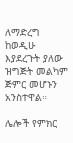ለማድረግ ከወዲሁ እያደረጉት ያለው ዝግጅት መልካም ጅምር መሆኑን አንስተዋል።

ሌሎች የምክር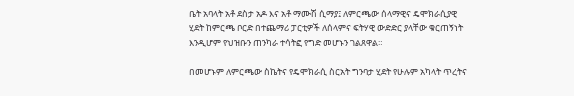ቤት አባላት አቶ ደስታ አዶ እና አቶ ማሙሽ ሲማያ፤ ለምርጫው ሰላማዊና ዴሞክራሲያዊ ሂደት ከምርጫ ቦርድ በተጨማሪ ፓርቲዎች ለሰላምና ፍትሃዊ ውድድር ያላቸው ቁርጠኝነት እንዲሆም የህዝቡን ጠንካራ ተሳትፎ የግድ መሆኑን ገልጸዋል።

በመሆኑም ለምርጫው ስኬትና የዴሞክራሲ ስርአት ግንባታ ሂደት የሁሉም አካላት ጥረትና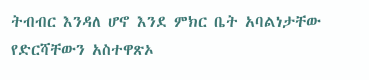ትብብር እንዳለ ሆኖ እንደ ምክር ቤት አባልነታቸው የድርሻቸውን አስተዋጽኦ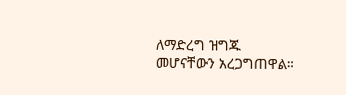ለማድረግ ዝግጁ መሆናቸውን አረጋግጠዋል።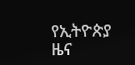የኢትዮጵያ ዜና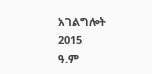አገልግሎት
2015
ዓ.ም